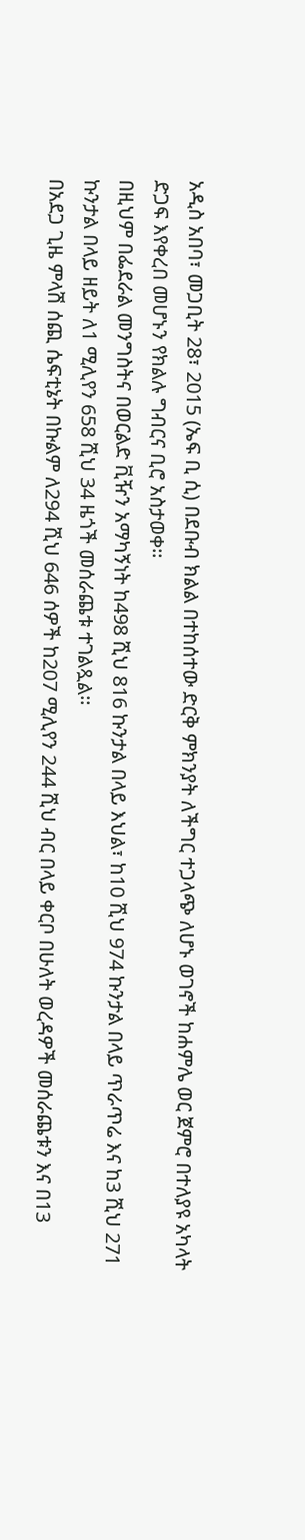አዲስ አበባ፣ መጋቢት 28፣ 2015 (ኤፍ ቢ ሲ) በደቡብ ክልል በተከሰተው ድርቅ ምክንያት ለችግር ተጋላጭ ለሆኑ ወገኖች ከሐምሌ ወር ጀምሮ በተለያዩ አካላት ድጋፍ እየቀረበ መሆኑን የክልሉ ግብርና ቢሮ አስታወቀ፡፡
በዚህም በፌደራል መንግስትና በወርልድ ቪዥን አማካኝነት ከ498 ሺህ 816 ኩንታል በላይ እህል፣ ከ10 ሺህ 974 ኩንታል በላይ ጥራጥሬ እና ከ3 ሺህ 271 ኩንታል በላይ ዘይት ለ1 ሚሊየን 658 ሺህ 34 ዜጎች መሰራጨቱ ተገልጿል፡፡
በአደጋ ጊዜ ምላሽ ሰጪ ሴፍቲኔት በኩልም ለ294 ሺህ 646 ሰዎች ከ207 ሚሊየን 244 ሺህ ብር በላይ ቀርቦ በሁለት ወረዳዎች መሰራጨቱን እና በ13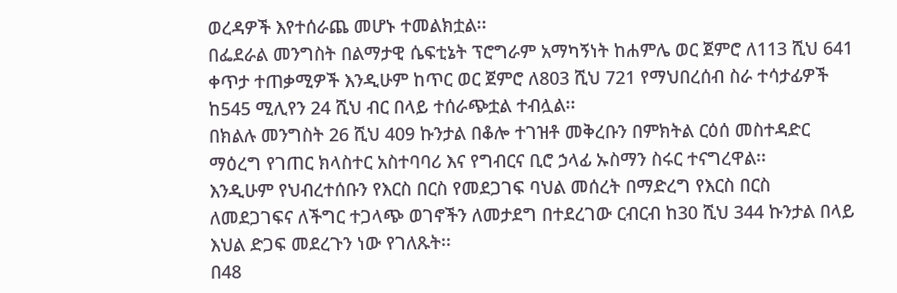ወረዳዎች እየተሰራጨ መሆኑ ተመልክቷል፡፡
በፌደራል መንግስት በልማታዊ ሴፍቲኔት ፕሮግራም አማካኝነት ከሐምሌ ወር ጀምሮ ለ113 ሺህ 641 ቀጥታ ተጠቃሚዎች እንዲሁም ከጥር ወር ጀምሮ ለ803 ሺህ 721 የማህበረሰብ ስራ ተሳታፊዎች ከ545 ሚሊየን 24 ሺህ ብር በላይ ተሰራጭቷል ተብሏል፡፡
በክልሉ መንግስት 26 ሺህ 409 ኩንታል በቆሎ ተገዝቶ መቅረቡን በምክትል ርዕሰ መስተዳድር ማዕረግ የገጠር ክላስተር አስተባባሪ እና የግብርና ቢሮ ኃላፊ ኡስማን ስሩር ተናግረዋል፡፡
እንዲሁም የህብረተሰቡን የእርስ በርስ የመደጋገፍ ባህል መሰረት በማድረግ የእርስ በርስ ለመደጋገፍና ለችግር ተጋላጭ ወገኖችን ለመታደግ በተደረገው ርብርብ ከ30 ሺህ 344 ኩንታል በላይ እህል ድጋፍ መደረጉን ነው የገለጹት፡፡
በ48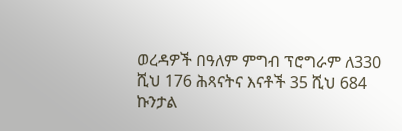ወረዳዎች በዓለም ምግብ ፕሮግራም ለ330 ሺህ 176 ሕጻናትና እናቶች 35 ሺህ 684 ኩንታል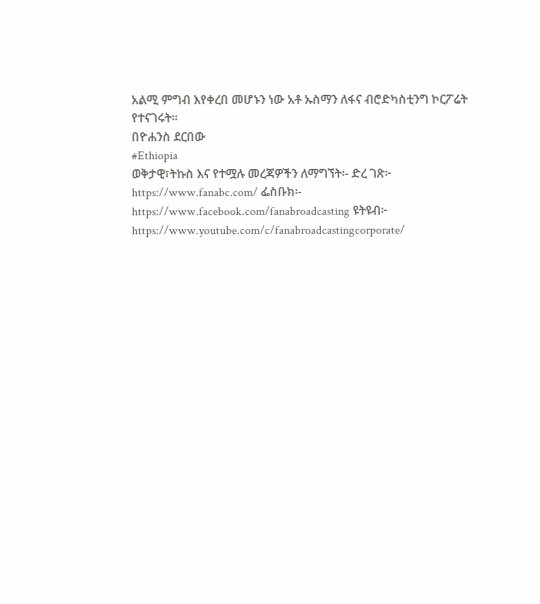አልሚ ምግብ እየቀረበ መሆኑን ነው አቶ ኡስማን ለፋና ብሮድካስቲንግ ኮርፖሬት የተናገሩት፡፡
በዮሐንስ ደርበው
#Ethiopia
ወቅታዊ፣ትኩስ እና የተሟሉ መረጃዎችን ለማግኘት፡- ድረ ገጽ፦ https://www.fanabc.com/ ፌስቡክ፡- https://www.facebook.com/fanabroadcasting ዩትዩብ፦ https://www.youtube.com/c/fanabroadcastingcorporate/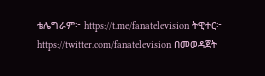ቴሌግራም፦ https://t.me/fanatelevision ትዊተር፦ https://twitter.com/fanatelevision በመወዳጀት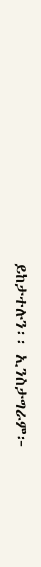ይከታተሉን፡፡ ኢንስታግራም፦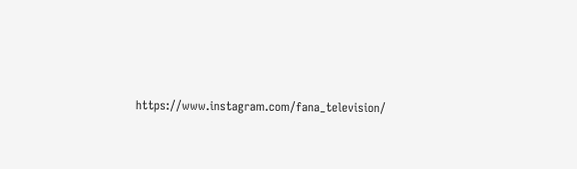https://www.instagram.com/fana_television/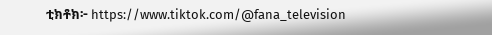ቲክቶክ፦ https://www.tiktok.com/@fana_television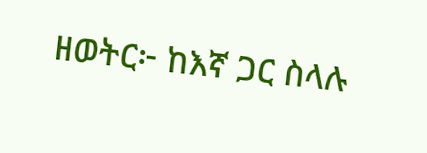ዘወትር፦ ከእኛ ጋር ስላሉ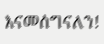እናመሰግናለን!